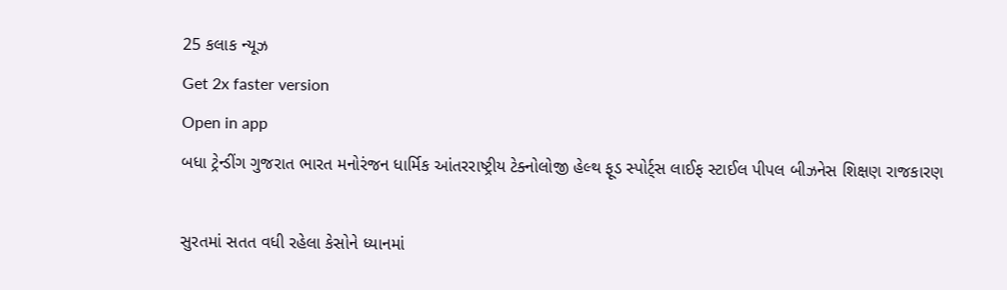25 કલાક ન્યૂઝ
Get 2x faster version
Open in app
બધા ટ્રેન્ડીંગ ગુજરાત ભારત મનોરંજન ધાર્મિક આંતરરાષ્ટ્રીય ટેક્નોલોજી હેલ્થ ફૂડ સ્પોર્ટ્સ લાઈફ સ્ટાઈલ પીપલ બીઝનેસ શિક્ષણ રાજકારણ

સુરતમાં સતત વધી રહેલા કેસોને ધ્યાનમાં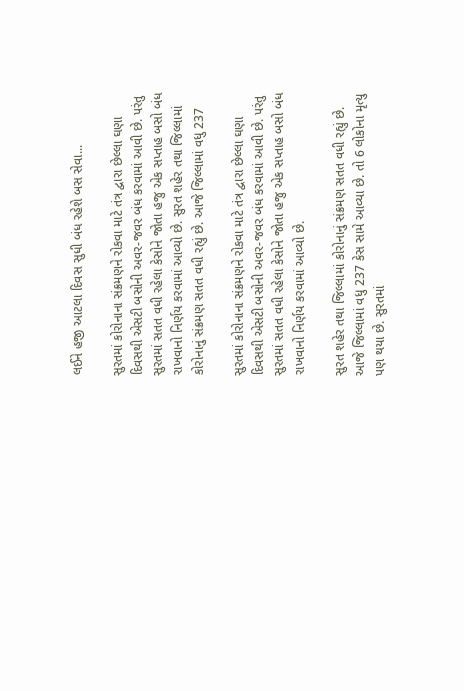લઈને હજી આટલા દિવસ સુધી બંધ રહેશે બસ સેવા...

સુરતમાં કોરોનાના સંક્રમણને રોકવા માટે તંત્ર દ્વારા છેલ્લા ઘણા દિવસથી એસટી બસોની અવર-જવર બંધ કરવામાં આવી છે. પરંતુ સુરતમાં સતત વધી રહેલા કેસોને જોતા હજુ એક સપ્તાહ બસો બંધ રાખવાનો નિર્ણય કરવામાં આવ્યો છે. સુરત શહેર તથા જિલ્લામાં કોરોનાનું સંક્રમણ સતત વધી રહ્યું છે. આજે જિલ્લામાં વધુ 237

સુરતમાં કોરોનાના સંક્રમણને રોકવા માટે તંત્ર દ્વારા છેલ્લા ઘણા દિવસથી એસટી બસોની અવર-જવર બંધ કરવામાં આવી છે. પરંતુ સુરતમાં સતત વધી રહેલા કેસોને જોતા હજુ એક સપ્તાહ બસો બંધ રાખવાનો નિર્ણય કરવામાં આવ્યો છે.

સુરત શહેર તથા જિલ્લામાં કોરોનાનું સંક્રમણ સતત વધી રહ્યું છે. આજે જિલ્લામાં વધુ 237 કેસ સામે આવ્યા છે. તો 6 લોકોના મૃત્યુ પણ થયા છે. સુરતમાં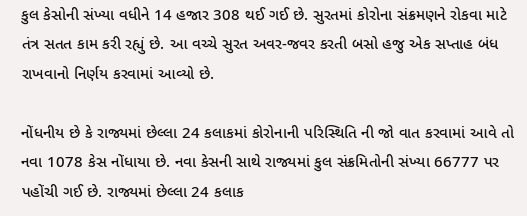કુલ કેસોની સંખ્યા વધીને 14 હજાર 308 થઈ ગઈ છે. સુરતમાં કોરોના સંક્રમણને રોકવા માટે તંત્ર સતત કામ કરી રહ્યું છે. આ વચ્ચે સુરત અવર-જવર કરતી બસો હજુ એક સપ્તાહ બંધ રાખવાનો નિર્ણય કરવામાં આવ્યો છે.

નોંધનીય છે કે રાજ્યમાં છેલ્લા 24 કલાકમાં કોરોનાની પરિસ્થિતિ ની જો વાત કરવામાં આવે તો નવા 1078 કેસ નોંધાયા છે. નવા કેસની સાથે રાજ્યમાં કુલ સંક્રમિતોની સંખ્યા 66777 પર પહોંચી ગઈ છે. રાજ્યમાં છેલ્લા 24 કલાક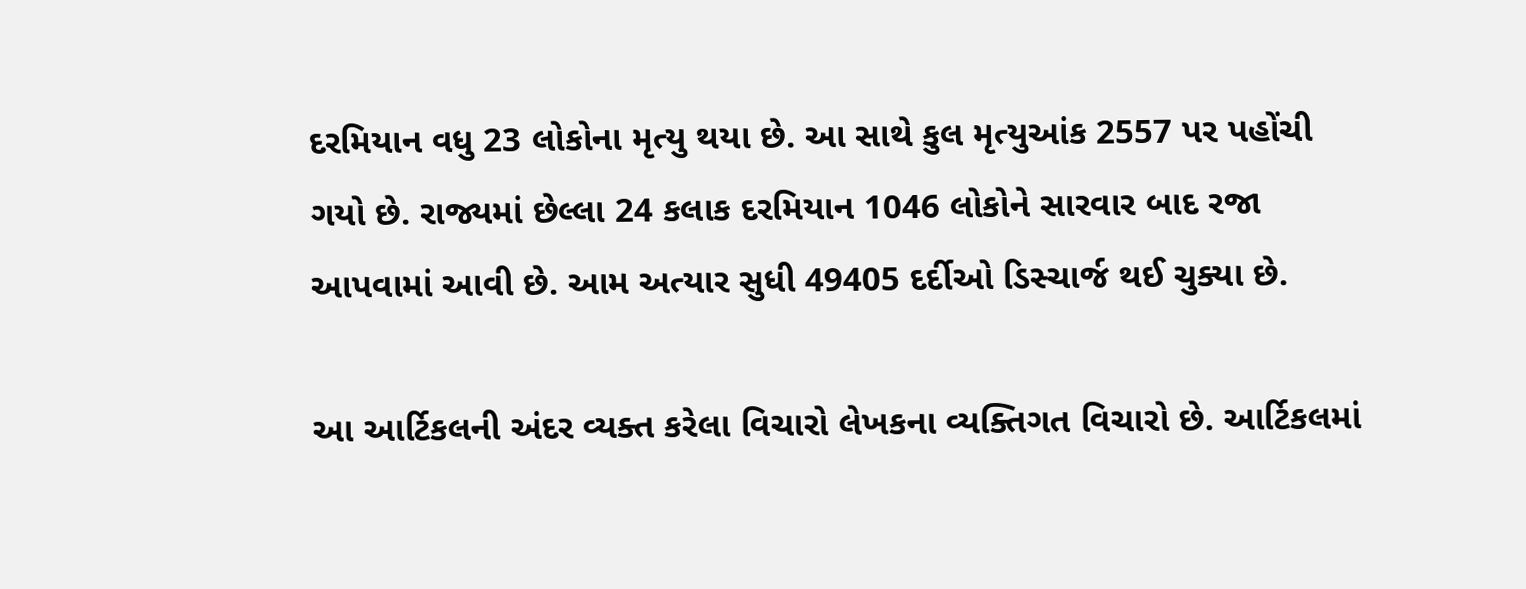દરમિયાન વધુ 23 લોકોના મૃત્યુ થયા છે. આ સાથે કુલ મૃત્યુઆંક 2557 પર પહોંચી ગયો છે. રાજ્યમાં છેલ્લા 24 કલાક દરમિયાન 1046 લોકોને સારવાર બાદ રજા આપવામાં આવી છે. આમ અત્યાર સુધી 49405 દર્દીઓ ડિસ્ચાર્જ થઈ ચુક્યા છે.

આ આર્ટિકલની અંદર વ્યક્ત કરેલા વિચારો લેખકના વ્યક્તિગત વિચારો છે. આર્ટિકલમાં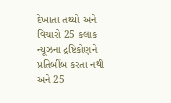દેખાતા તથ્યો અને વિચારો 25 કલાક ન્યૂઝના દ્રષ્ટિકોણને પ્રતિબીંબ કરતા નથી અને 25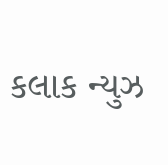કલાક ન્યુઝ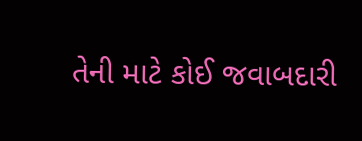તેની માટે કોઈ જવાબદારી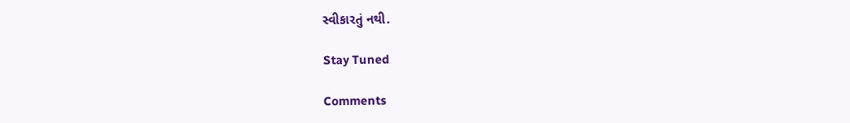સ્વીકારતું નથી.

Stay Tuned

Comments